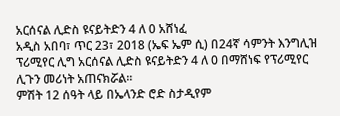አርሰናል ሊድስ ዩናይትድን 4 ለ 0 አሸነፈ
አዲስ አበባ፣ ጥር 23፣ 2018 (ኤፍ ኤም ሲ) በ24ኛ ሳምንት እንግሊዝ ፕሪሚየር ሊግ አርሰናል ሊድስ ዩናይትድን 4 ለ 0 በማሸነፍ የፕሪሚየር ሊጉን መሪነት አጠናክሯል፡፡
ምሽት 12 ሰዓት ላይ በኤላንድ ሮድ ስታዲየም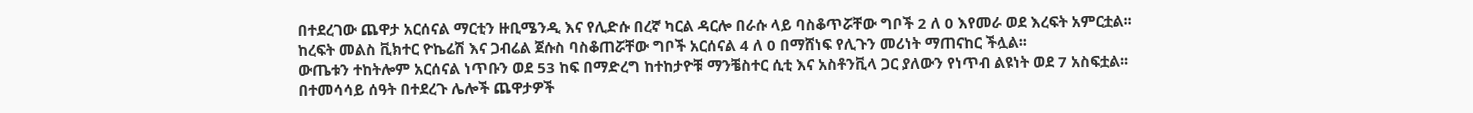በተደረገው ጨዋታ አርሰናል ማርቲን ዙቢሜንዲ እና የሊድሱ በረኛ ካርል ዳርሎ በራሱ ላይ ባስቆጥሯቸው ግቦች 2 ለ 0 እየመራ ወደ እረፍት አምርቷል፡፡
ከረፍት መልስ ቪክተር ዮኬሬሽ እና ጋብሬል ጀሱስ ባስቆጠሯቸው ግቦች አርሰናል 4 ለ 0 በማሸነፍ የሊጉን መሪነት ማጠናከር ችሏል፡፡
ውጤቱን ተከትሎም አርሰናል ነጥቡን ወደ 53 ከፍ በማድረግ ከተከታዮቹ ማንቼስተር ሲቲ እና አስቶንቪላ ጋር ያለውን የነጥብ ልዩነት ወደ 7 አስፍቷል፡፡
በተመሳሳይ ሰዓት በተደረጉ ሌሎች ጨዋታዎች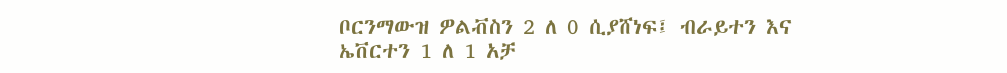ቦርንማውዝ ዎልቭስን 2 ለ 0 ሲያሸነፍ፤ ብራይተን እና ኤቨርተን 1 ለ 1 አቻ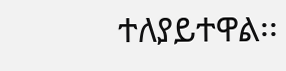ተለያይተዋል፡፡